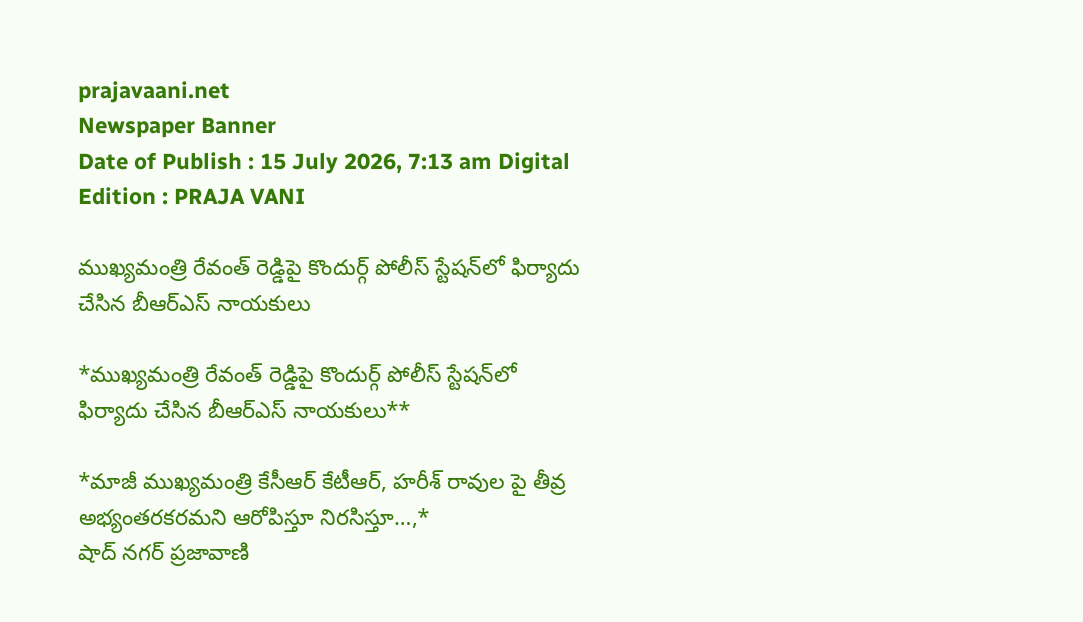prajavaani.net
Newspaper Banner
Date of Publish : 15 July 2026, 7:13 am Digital Edition : PRAJA VANI

ముఖ్యమంత్రి రేవంత్ రెడ్డిపై కొందుర్గ్ పోలీస్ స్టేషన్‌లో ఫిర్యాదు చేసిన బీఆర్ఎస్ నాయకులు

*ముఖ్యమంత్రి రేవంత్ రెడ్డిపై కొందుర్గ్ పోలీస్ స్టేషన్‌లో ఫిర్యాదు చేసిన బీఆర్ఎస్ నాయకులు**

*మాజీ ముఖ్యమంత్రి కేసీఆర్ కేటీఆర్, హరీశ్ రావుల పై తీవ్ర అభ్యంతరకరమని ఆరోపిస్తూ నిరసిస్తూ…,*
షాద్ నగర్ ప్రజావాణి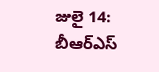జులై 14:
బీఆర్ఎస్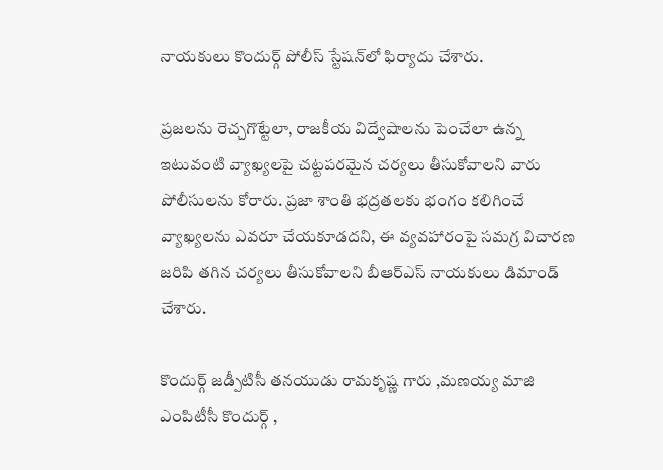నాయకులు కొందుర్గ్ పోలీస్ స్టేషన్‌లో ఫిర్యాదు చేశారు.

ప్రజలను రెచ్చగొట్టేలా, రాజకీయ విద్వేషాలను పెంచేలా ఉన్న ఇటువంటి వ్యాఖ్యలపై చట్టపరమైన చర్యలు తీసుకోవాలని వారు పోలీసులను కోరారు. ప్రజా శాంతి భద్రతలకు భంగం కలిగించే వ్యాఖ్యలను ఎవరూ చేయకూడదని, ఈ వ్యవహారంపై సమగ్ర విచారణ జరిపి తగిన చర్యలు తీసుకోవాలని బీఆర్ఎస్ నాయకులు డిమాండ్ చేశారు.

కొందుర్గ్ జడ్పీటిసీ తనయుడు రామకృష్ణ గారు ,మణయ్య మాజి  ఎంపిటీసీ కొందుర్గ్ ,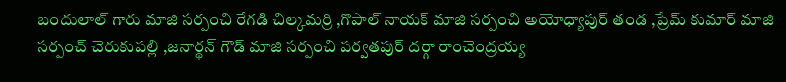బందులాల్ గారు మాజి సర్పంచి రేగడి చిల్కమర్రి ,గొపాల్ నాయక్ మాజి సర్పంచి అయోధ్యాపుర్ తండ ,ప్రేమ్ కుమార్ మాజి సర్పంచ్ చెరుకుపల్లి ,జనార్థన్ గౌడ్ మాజి సర్పంచి పర్వతపుర్ దర్గా రాంచెంద్రయ్య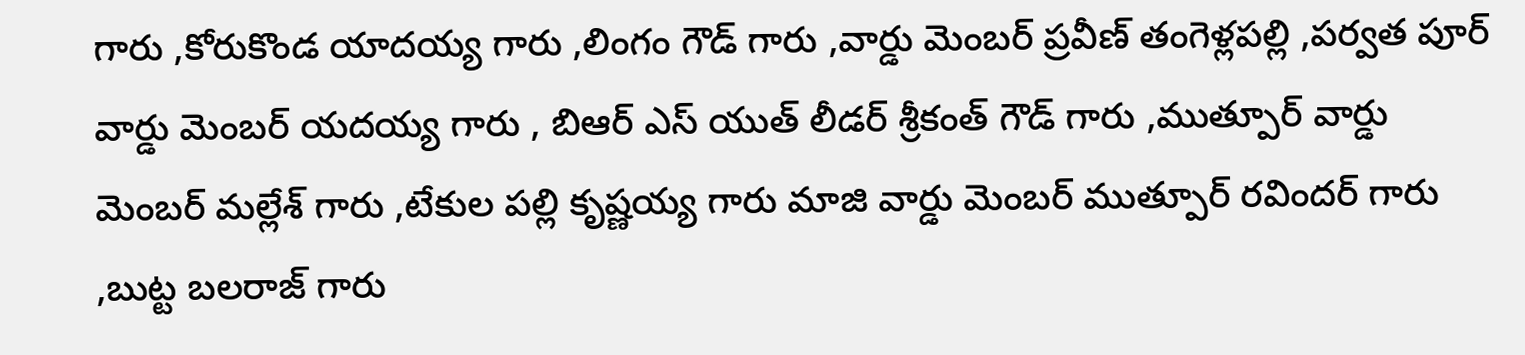గారు ,కోరుకొండ యాదయ్య గారు ,లింగం గౌడ్ గారు ,వార్డు మెంబర్ ప్రవీణ్ తంగెళ్లపల్లి ,పర్వత పూర్ వార్డు మెంబర్ యదయ్య గారు , బిఆర్ ఎస్ యుత్ లీడర్ శ్రీకంత్ గౌడ్ గారు ,ముత్పూర్ వార్డు మెంబర్ మల్లేశ్ గారు ,టేకుల పల్లి కృష్ణయ్య గారు మాజి వార్డు మెంబర్ ముత్పూర్ రవిందర్ గారు ,బుట్ట బలరాజ్ గారు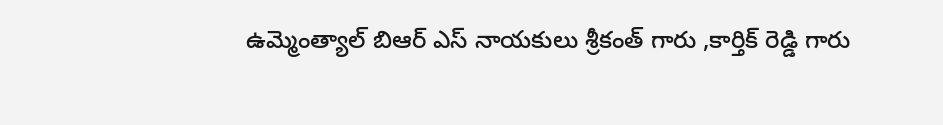ఉమ్మెంత్యాల్ బిఆర్ ఎస్ నాయకులు శ్రీకంత్ గారు ,కార్తిక్ రెడ్డి గారు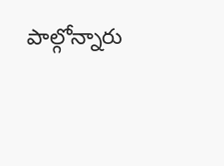పాల్గోన్నారు